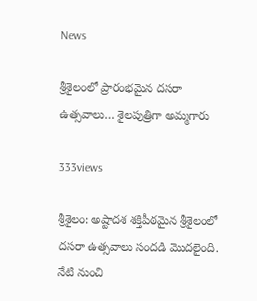News

శ్రీశైలంలో ప్రారంభమైన దసరా ఉత్సవాలు… శైలపుత్రిగా అమ్మగారు

333views

శ్రీశైలం: అష్టాదశ శక్తిపీఠమైన శ్రీశైలంలో దసరా ఉత్సవాలు సందడి మొదలైంది. నేటి నుంచి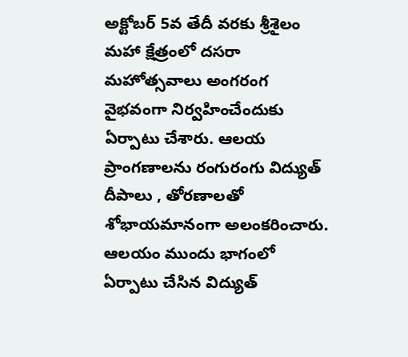అక్టోబర్ 5వ తేదీ వరకు శ్రీశైలం మహా క్షేత్రంలో దసరా మహోత్సవాలు అంగరంగ వైభవంగా నిర్వహించేందుకు ఏర్పాటు చేశారు. ఆలయ ప్రాంగణాలను రంగురంగు విద్యుత్ దీపాలు , తోరణాలతో శోభాయమానంగా అలంకరించారు. ఆలయం ముందు భాగంలో ఏర్పాటు చేసిన విద్యుత్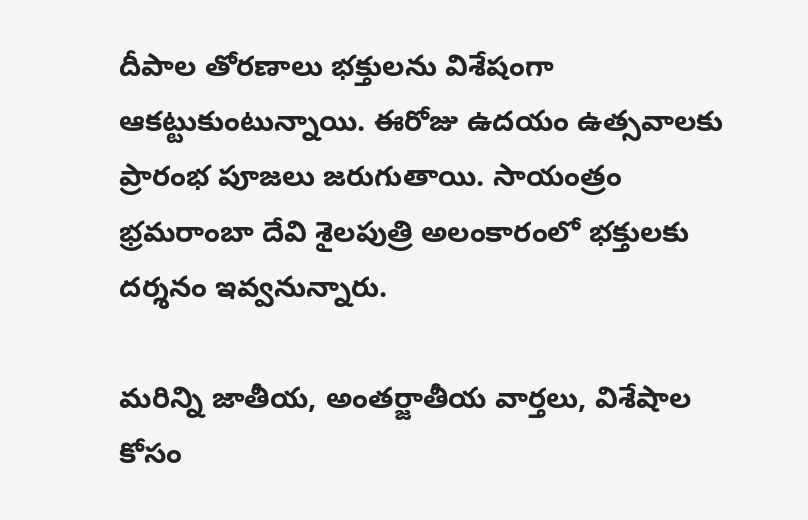దీపాల తోరణాలు భక్తులను విశేషంగా ఆకట్టుకుంటున్నాయి. ఈరోజు ఉదయం ఉత్సవాలకు ప్రారంభ పూజలు జరుగుతాయి. సాయంత్రం భ్రమరాంబా దేవి శైలపుత్రి అలంకారంలో భక్తులకు దర్శనం ఇవ్వనున్నారు.

మరిన్ని జాతీయ, అంతర్జాతీయ వార్తలు, విశేషాల కోసం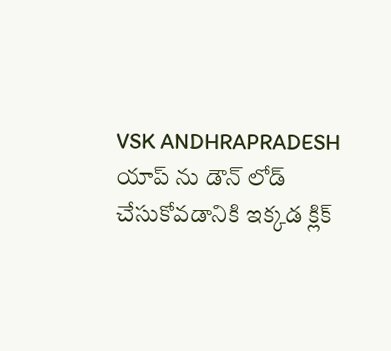VSK ANDHRAPRADESH యాప్ ను డౌన్ లోడ్ చేసుకోవడానికి ఇక్కడ క్లిక్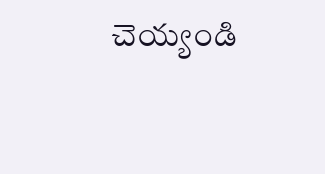చెయ్యండి